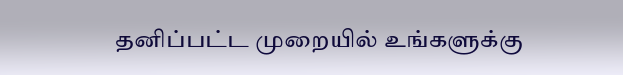தனிப்பட்ட முறையில் உங்களுக்கு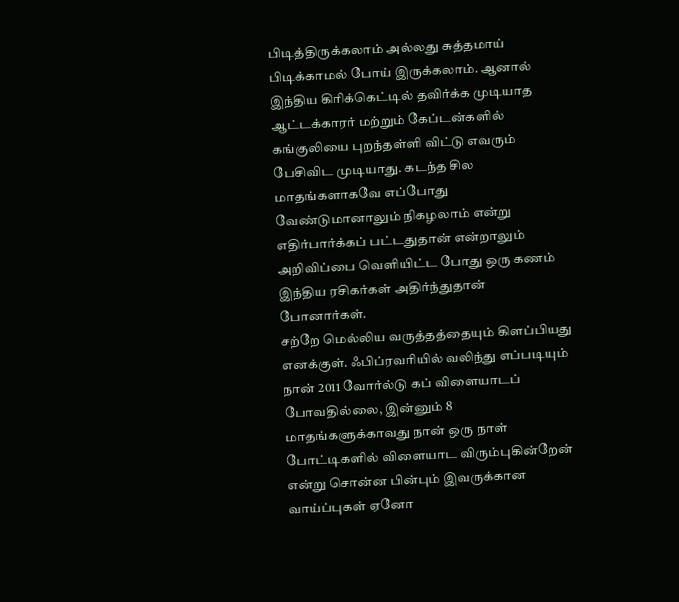பிடித்திருக்கலாம் அல்லது சுத்தமாய் பிடிக்காமல் போய் இருக்கலாம். ஆனால் இந்திய கிரிக்கெட்டில் தவிர்க்க முடியாத ஆட்டக்காரர் மற்றும் கேப்டன்களில் கங்குலியை புறந்தள்ளி விட்டு எவரும் பேசிவிட முடியாது. கடந்த சில மாதங்களாகவே எப்போது வேண்டுமானாலும் நிகழலாம் என்று எதிர்பார்க்கப் பட்டதுதான் என்றாலும் அறிவிப்பை வெளியிட்ட போது ஒரு கணம் இந்திய ரசிகர்கள் அதிர்ந்துதான் போனார்கள்.
சற்றே மெல்லிய வருத்தத்தையும் கிளப்பியது எனக்குள். ஃபிப்ரவரியில் வலிந்து எப்படியும் நான் 2011 வோர்ல்டு கப் விளையாடப் போவதில்லை, இன்னும் 8 மாதங்களுக்காவது நான் ஒரு நாள் போட்டிகளில் விளையாட விரும்புகின்றேன் என்று சொன்ன பின்பும் இவருக்கான வாய்ப்புகள் ஏனோ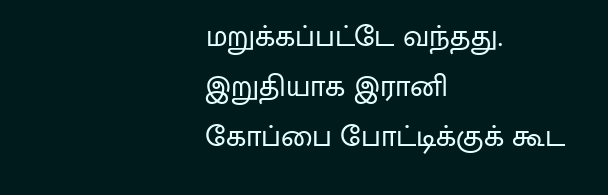மறுக்கப்பட்டே வந்தது. இறுதியாக இரானி கோப்பை போட்டிக்குக் கூட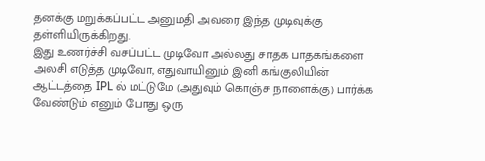தனக்கு மறுக்கப்பட்ட அனுமதி அவரை இந்த முடிவுக்கு தள்ளியிருக்கிறது.
இது உணர்ச்சி வசப்பட்ட முடிவோ அல்லது சாதக பாதகங்களை அலசி எடுத்த முடிவோ, எதுவாயினும் இனி கங்குலியின் ஆட்டத்தை IPL ல் மட்டுமே (அதுவும் கொஞ்ச நாளைக்கு) பார்க்க வேண்டும் எனும் போது ஒரு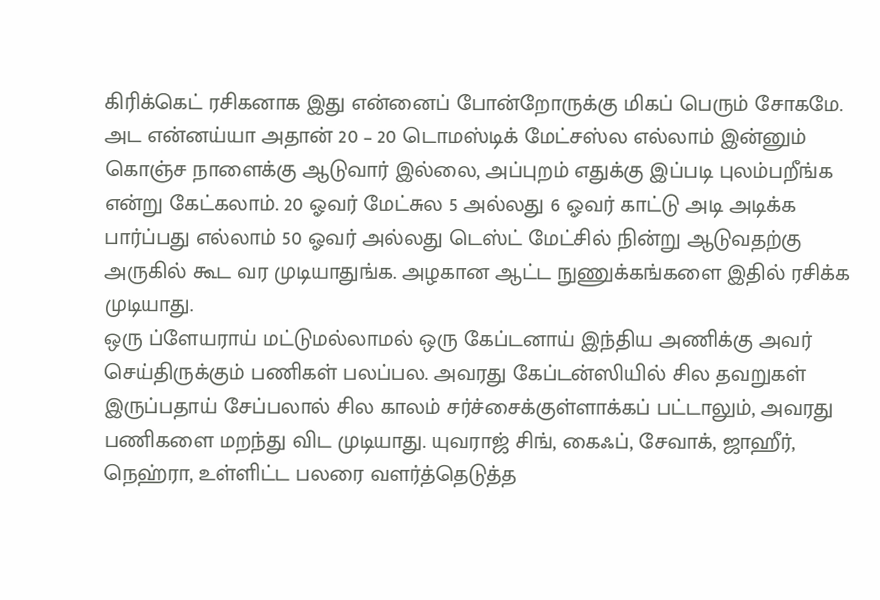கிரிக்கெட் ரசிகனாக இது என்னைப் போன்றோருக்கு மிகப் பெரும் சோகமே. அட என்னய்யா அதான் 20 – 20 டொமஸ்டிக் மேட்சஸ்ல எல்லாம் இன்னும் கொஞ்ச நாளைக்கு ஆடுவார் இல்லை, அப்புறம் எதுக்கு இப்படி புலம்பறீங்க என்று கேட்கலாம். 20 ஓவர் மேட்சுல 5 அல்லது 6 ஓவர் காட்டு அடி அடிக்க பார்ப்பது எல்லாம் 50 ஓவர் அல்லது டெஸ்ட் மேட்சில் நின்று ஆடுவதற்கு அருகில் கூட வர முடியாதுங்க. அழகான ஆட்ட நுணுக்கங்களை இதில் ரசிக்க முடியாது.
ஒரு ப்ளேயராய் மட்டுமல்லாமல் ஒரு கேப்டனாய் இந்திய அணிக்கு அவர் செய்திருக்கும் பணிகள் பலப்பல. அவரது கேப்டன்ஸியில் சில தவறுகள் இருப்பதாய் சேப்பலால் சில காலம் சர்ச்சைக்குள்ளாக்கப் பட்டாலும், அவரது பணிகளை மறந்து விட முடியாது. யுவராஜ் சிங், கைஃப், சேவாக், ஜாஹீர், நெஹ்ரா, உள்ளிட்ட பலரை வளர்த்தெடுத்த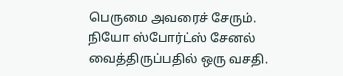பெருமை அவரைச் சேரும்.
நியோ ஸ்போர்ட்ஸ் சேனல் வைத்திருப்பதில் ஒரு வசதி.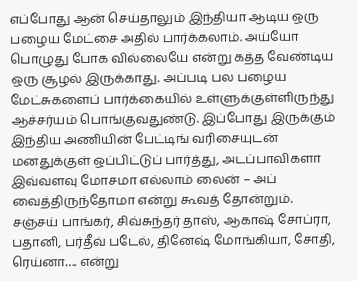எப்போது ஆன் செய்தாலும் இந்தியா ஆடிய ஒரு பழைய மேட்சை அதில் பார்க்கலாம். அய்யோ பொழுது போக வில்லையே என்று கத்த வேண்டிய ஒரு சூழல் இருக்காது. அப்படி பல பழைய மேட்சுகளைப் பார்க்கையில் உள்ளுக்குள்ளிருந்து ஆச்சர்யம் பொங்குவதுண்டு. இப்போது இருக்கும் இந்திய அணியின் பேட்டிங் வரிசையுடன் மனதுக்குள் ஒப்பிட்டுப் பார்த்து, அடப்பாவிகளா இவ்வளவு மோசமா எல்லாம் லைன் – அப் வைத்திருந்தோமா என்று கூவத் தோன்றும்.
சஞ்சய் பாங்கர், சிவ்சுந்தர் தாஸ், ஆகாஷ் சோப்ரா, பதானி, பர்தீவ் படேல், தினேஷ் மோங்கியா, சோதி, ரெய்னா…. என்று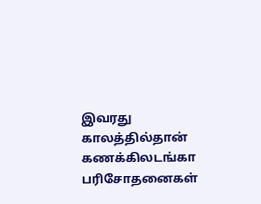இவரது காலத்தில்தான் கணக்கிலடங்கா பரிசோதனைகள்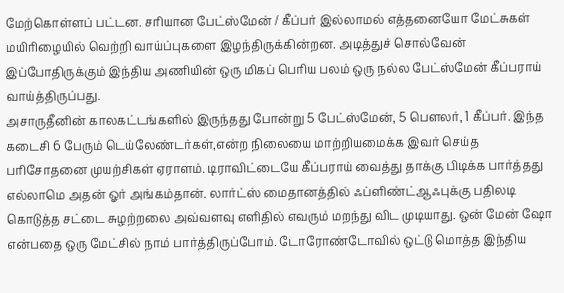மேற்கொள்ளப் பட்டன. சரியான பேட்ஸ்மேன் / கீப்பர் இல்லாமல் எத்தனையோ மேட்சுகள் மயிரிழையில் வெற்றி வாய்ப்புகளை இழந்திருக்கின்றன. அடித்துச் சொல்வேன் இப்போதிருக்கும் இந்திய அணியின் ஒரு மிகப் பெரிய பலம் ஒரு நல்ல பேட்ஸ்மேன் கீப்பராய் வாய்த்திருப்பது.
அசாருதீனின் காலகட்டங்களில் இருந்தது போன்று 5 பேட்ஸ்மேன், 5 பௌலர், 1 கீப்பர். இந்த கடைசி 6 பேரும் டெய்லேண்டர்கள்,என்ற நிலையை மாற்றியமைக்க இவர் செய்த பரிசோதனை முயற்சிகள் ஏராளம். டிராவிட்டையே கீப்பராய் வைத்து தாக்கு பிடிக்க பார்த்தது எல்லாமெ அதன் ஓர் அங்கம்தான். லார்ட்ஸ் மைதானத்தில் ஃப்ளிண்ட்ஆஃபுக்கு பதிலடி கொடுத்த சட்டை சுழற்றலை அவ்வளவு எளிதில் எவரும் மறந்து விட முடியாது. ஒன் மேன் ஷோ என்பதை ஒரு மேட்சில் நாம் பார்த்திருப்போம். டோரோண்டோவில் ஒட்டு மொத்த இந்திய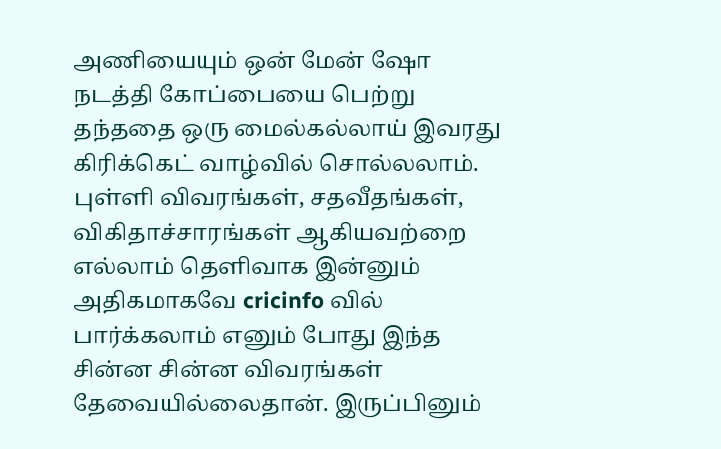அணியையும் ஒன் மேன் ஷோ நடத்தி கோப்பையை பெற்று தந்ததை ஒரு மைல்கல்லாய் இவரது கிரிக்கெட் வாழ்வில் சொல்லலாம்.
புள்ளி விவரங்கள், சதவீதங்கள், விகிதாச்சாரங்கள் ஆகியவற்றை எல்லாம் தெளிவாக இன்னும் அதிகமாகவே cricinfo வில் பார்க்கலாம் எனும் போது இந்த சின்ன சின்ன விவரங்கள் தேவையில்லைதான். இருப்பினும்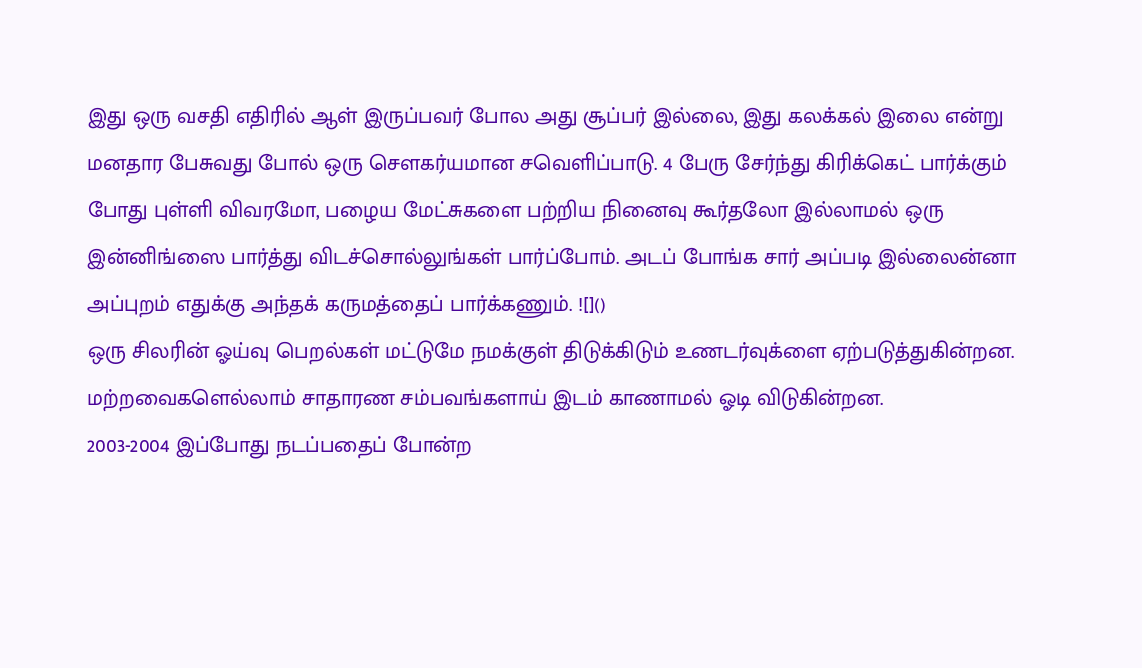இது ஒரு வசதி எதிரில் ஆள் இருப்பவர் போல அது சூப்பர் இல்லை, இது கலக்கல் இலை என்று மனதார பேசுவது போல் ஒரு சௌகர்யமான சவெளிப்பாடு. 4 பேரு சேர்ந்து கிரிக்கெட் பார்க்கும் போது புள்ளி விவரமோ, பழைய மேட்சுகளை பற்றிய நினைவு கூர்தலோ இல்லாமல் ஒரு இன்னிங்ஸை பார்த்து விடச்சொல்லுங்கள் பார்ப்போம். அடப் போங்க சார் அப்படி இல்லைன்னா அப்புறம் எதுக்கு அந்தக் கருமத்தைப் பார்க்கணும். ![]()
ஒரு சிலரின் ஓய்வு பெறல்கள் மட்டுமே நமக்குள் திடுக்கிடும் உணடர்வுக்ளை ஏற்படுத்துகின்றன. மற்றவைகளெல்லாம் சாதாரண சம்பவங்களாய் இடம் காணாமல் ஓடி விடுகின்றன.
2003-2004 இப்போது நடப்பதைப் போன்ற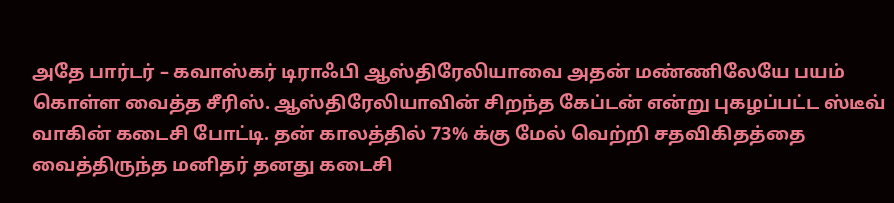அதே பார்டர் – கவாஸ்கர் டிராஃபி ஆஸ்திரேலியாவை அதன் மண்ணிலேயே பயம் கொள்ள வைத்த சீரிஸ். ஆஸ்திரேலியாவின் சிறந்த கேப்டன் என்று புகழப்பட்ட ஸ்டீவ் வாகின் கடைசி போட்டி. தன் காலத்தில் 73% க்கு மேல் வெற்றி சதவிகிதத்தை வைத்திருந்த மனிதர் தனது கடைசி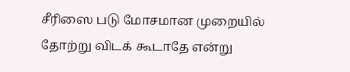சீரிஸை படு மோசமான முறையில் தோற்று விடக் கூடாதே என்று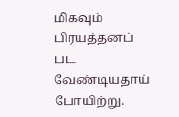மிகவும் பிரயத்தனப் பட வேண்டியதாய் போயிற்று.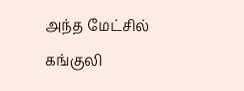அந்த மேட்சில் கங்குலி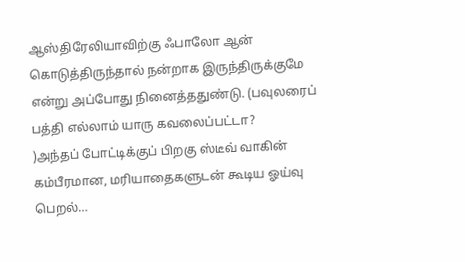ஆஸ்திரேலியாவிற்கு ஃபாலோ ஆன் கொடுத்திருந்தால் நன்றாக இருந்திருக்குமே என்று அப்போது நினைத்ததுண்டு. (பவுலரைப் பத்தி எல்லாம் யாரு கவலைப்பட்டா?
)அந்தப் போட்டிக்குப் பிறகு ஸ்டீவ் வாகின் கம்பீரமான, மரியாதைகளுடன் கூடிய ஓய்வு பெறல்…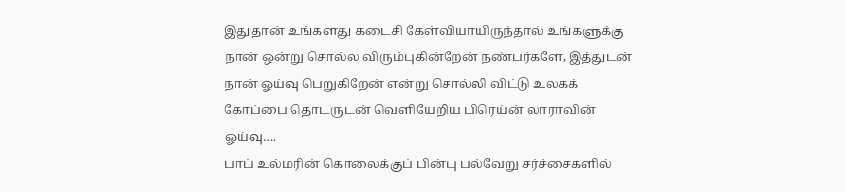இதுதான் உங்களது கடைசி கேள்வியாயிருந்தால் உங்களுக்கு நான் ஒன்று சொல்ல விரும்புகின்றேன் நண்பர்களே, இத்துடன் நான் ஓய்வு பெறுகிறேன் என்று சொல்லி விட்டு உலகக் கோப்பை தொடருடன் வெளியேறிய பிரெய்ன் லாராவின் ஓய்வு….
பாப் உல்மரின் கொலைக்குப் பின்பு பல்வேறு சர்ச்சைகளில்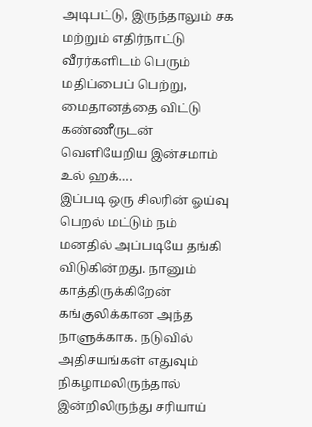அடிபட்டு, இருந்தாலும் சக மற்றும் எதிர்நாட்டு வீரர்களிடம் பெரும் மதிப்பைப் பெற்று, மைதானத்தை விட்டு கண்ணீருடன் வெளியேறிய இன்சமாம் உல் ஹக்….
இப்படி ஒரு சிலரின் ஓய்வு பெறல் மட்டும் நம் மனதில் அப்படியே தங்கி விடுகின்றது. நானும் காத்திருக்கிறேன் கங்குலிக்கான அந்த நாளுக்காக. நடுவில் அதிசயங்கள் எதுவும் நிகழாமலிருந்தால் இன்றிலிருந்து சரியாய்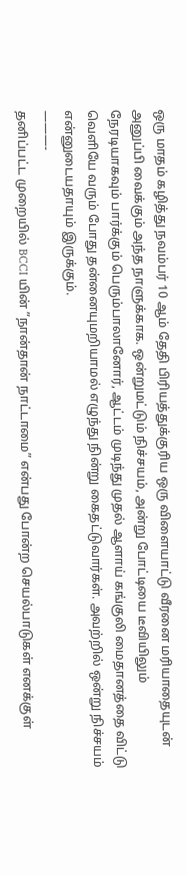ஒரு மாதம் கழித்து நவம்பர் 10 ஆம் தேதி பிரியத்துக்குரிய ஒரு விளையாட்டு வீரனை மரியாதையுடன் அனுப்பி வைக்கும் அந்த நாளுக்காக. ஒன்றுமட்டும் நிச்சயம், அன்று போட்டியை டீவியிலும் நேரடியாகவும் பார்க்கும் பெரும்பாலானோர், ஆட்டம் முடிந்து முதல் ஆளாய் கங்குலி மைதானத்தை விட்டு வெளியே வரும் போது தன்னையுமறியாமல் எழுந்து நின்று கைதட்டுவார்கள். அவற்றில் ஒன்று நிச்சயம் என்னுடையதாயும் இருக்கும்.
———-
தனிப்பட்ட முறையில் BCCI யின் ”நான்தான் நாட்டாமை” என்பது போன்ற செயல்பாடுகள் எனக்குள்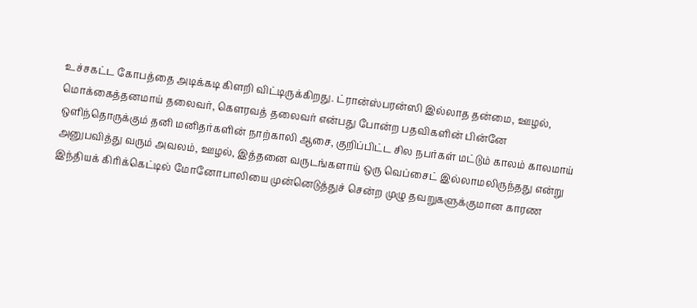உச்சகட்ட கோபத்தை அடிக்கடி கிளறி விட்டிருக்கிறது. ட்ரான்ஸ்பரன்ஸி இல்லாத தன்மை, ஊழல், மொக்கைத்தனமாய் தலைவர், கௌரவத் தலைவர் என்பது போன்ற பதவிகளின் பின்னே ஒளிந்தொருக்கும் தனி மனிதர்களின் நாற்காலி ஆசை, குறிப்பிட்ட சில நபர்கள் மட்டும் காலம் காலமாய் அனுபவித்து வரும் அவலம், ஊழல், இத்தனை வருடங்களாய் ஒரு வெப்சைட் இல்லாமலிருந்தது என்று இந்தியக் கிரிக்கெட்டில் மோனோபாலியை முன்னெடுத்துச் சென்ற முழு தவறுகளுக்குமான காரண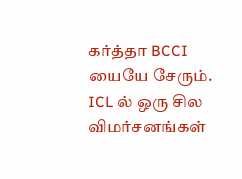கர்த்தா BCCI யையே சேரும்.
ICL ல் ஒரு சில விமர்சனங்கள்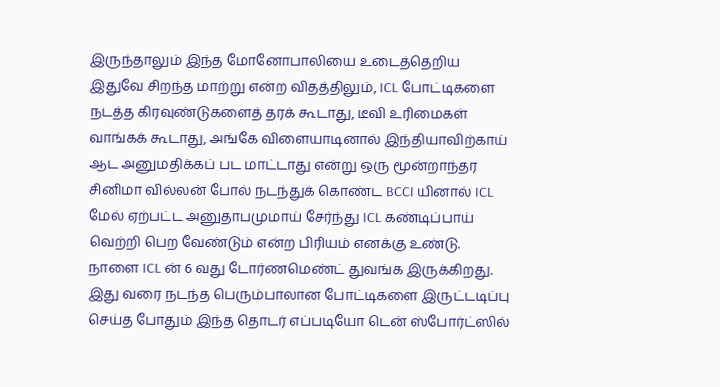இருந்தாலும் இந்த மோனோபாலியை உடைத்தெறிய இதுவே சிறந்த மாற்று என்ற விதத்திலும், ICL போட்டிகளை நடத்த கிரவுண்டுகளைத் தரக் கூடாது, டீவி உரிமைகள் வாங்கக் கூடாது, அங்கே விளையாடினால் இந்தியாவிற்காய் ஆட அனுமதிக்கப் பட மாட்டாது என்று ஒரு மூன்றாந்தர சினிமா வில்லன் போல் நடந்துக் கொண்ட BCCI யினால் ICL மேல் ஏற்பட்ட அனுதாபமுமாய் சேர்ந்து ICL கண்டிப்பாய் வெற்றி பெற வேண்டும் என்ற பிரியம் எனக்கு உண்டு.
நாளை ICL ன் 6 வது டோர்ணமெண்ட் துவங்க இருக்கிறது. இது வரை நடந்த பெரும்பாலான போட்டிகளை இருட்டடிப்பு செய்த போதும் இந்த தொடர் எப்படியோ டென் ஸ்போர்ட்ஸில்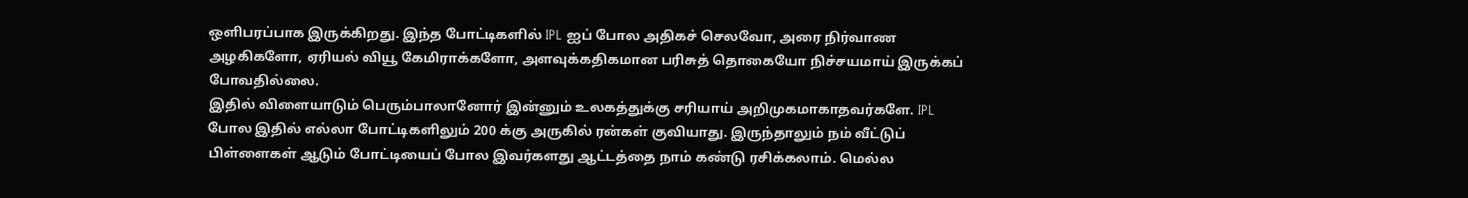ஒளிபரப்பாக இருக்கிறது. இந்த போட்டிகளில் IPL ஐப் போல அதிகச் செலவோ, அரை நிர்வாண அழகிகளோ, ஏரியல் வியூ கேமிராக்களோ, அளவுக்கதிகமான பரிசுத் தொகையோ நிச்சயமாய் இருக்கப் போவதில்லை.
இதில் விளையாடும் பெரும்பாலானோர் இன்னும் உலகத்துக்கு சரியாய் அறிமுகமாகாதவர்களே. IPL போல இதில் எல்லா போட்டிகளிலும் 200 க்கு அருகில் ரன்கள் குவியாது. இருந்தாலும் நம் வீட்டுப் பிள்ளைகள் ஆடும் போட்டியைப் போல இவர்களது ஆட்டத்தை நாம் கண்டு ரசிக்கலாம். மெல்ல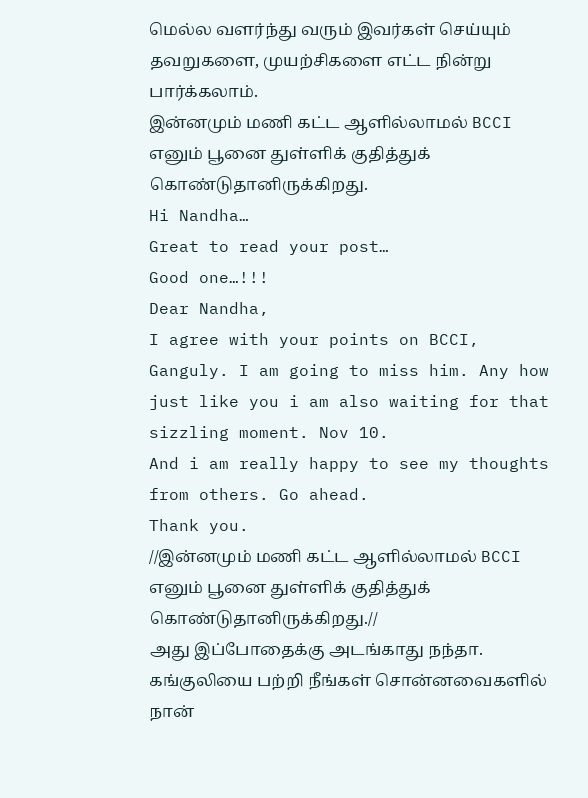மெல்ல வளர்ந்து வரும் இவர்கள் செய்யும் தவறுகளை, முயற்சிகளை எட்ட நின்று பார்க்கலாம்.
இன்னமும் மணி கட்ட ஆளில்லாமல் BCCI எனும் பூனை துள்ளிக் குதித்துக் கொண்டுதானிருக்கிறது.
Hi Nandha…
Great to read your post…
Good one…!!!
Dear Nandha,
I agree with your points on BCCI, Ganguly. I am going to miss him. Any how just like you i am also waiting for that sizzling moment. Nov 10.
And i am really happy to see my thoughts from others. Go ahead.
Thank you.
//இன்னமும் மணி கட்ட ஆளில்லாமல் BCCI எனும் பூனை துள்ளிக் குதித்துக் கொண்டுதானிருக்கிறது.//
அது இப்போதைக்கு அடங்காது நந்தா.
கங்குலியை பற்றி நீங்கள் சொன்னவைகளில் நான்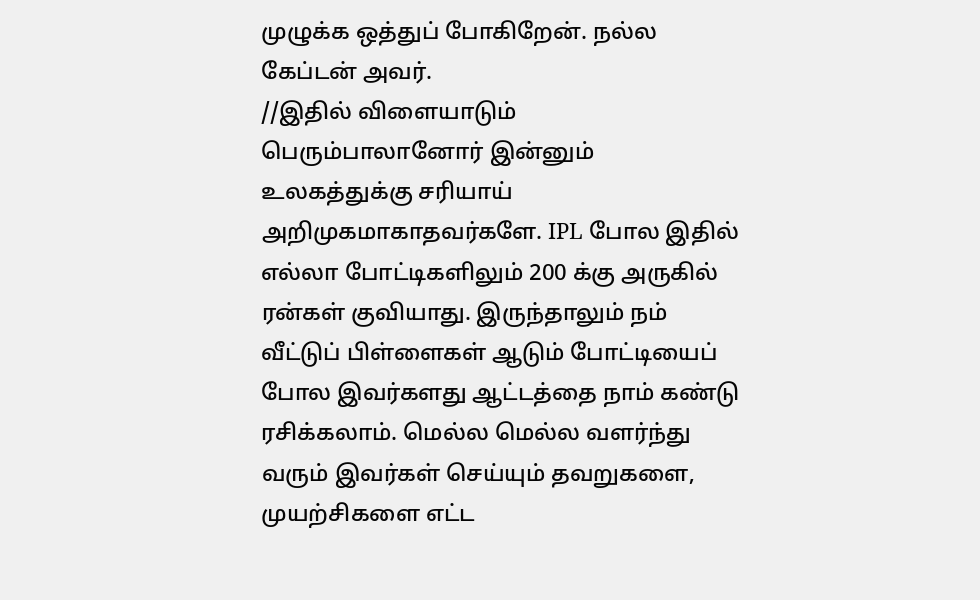முழுக்க ஒத்துப் போகிறேன். நல்ல கேப்டன் அவர்.
//இதில் விளையாடும் பெரும்பாலானோர் இன்னும் உலகத்துக்கு சரியாய் அறிமுகமாகாதவர்களே. IPL போல இதில் எல்லா போட்டிகளிலும் 200 க்கு அருகில் ரன்கள் குவியாது. இருந்தாலும் நம் வீட்டுப் பிள்ளைகள் ஆடும் போட்டியைப் போல இவர்களது ஆட்டத்தை நாம் கண்டு ரசிக்கலாம். மெல்ல மெல்ல வளர்ந்து வரும் இவர்கள் செய்யும் தவறுகளை, முயற்சிகளை எட்ட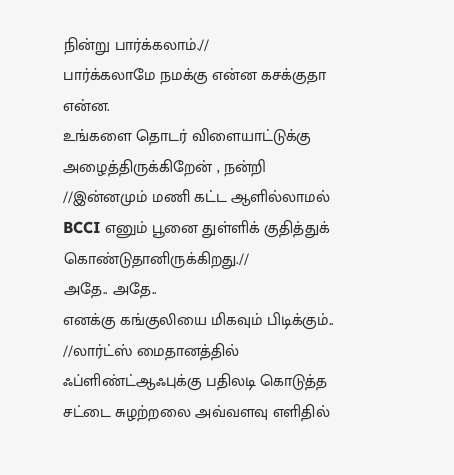நின்று பார்க்கலாம்.//
பார்க்கலாமே நமக்கு என்ன கசக்குதா என்ன.
உங்களை தொடர் விளையாட்டுக்கு அழைத்திருக்கிறேன் , நன்றி
//இன்னமும் மணி கட்ட ஆளில்லாமல் BCCI எனும் பூனை துள்ளிக் குதித்துக் கொண்டுதானிருக்கிறது.//
அதே.. அதே..
எனக்கு கங்குலியை மிகவும் பிடிக்கும்..
//லார்ட்ஸ் மைதானத்தில் ஃப்ளிண்ட்ஆஃபுக்கு பதிலடி கொடுத்த சட்டை சுழற்றலை அவ்வளவு எளிதில்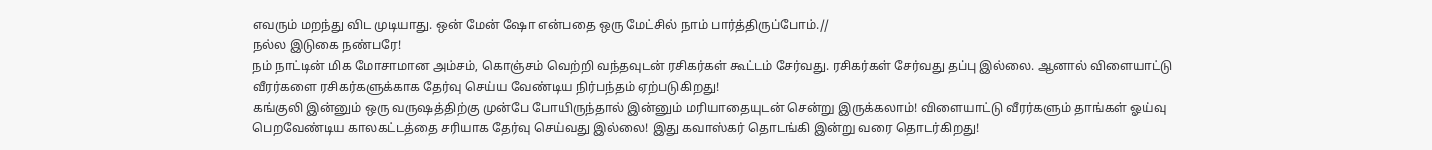எவரும் மறந்து விட முடியாது. ஒன் மேன் ஷோ என்பதை ஒரு மேட்சில் நாம் பார்த்திருப்போம்.//
நல்ல இடுகை நண்பரே!
நம் நாட்டின் மிக மோசாமான அம்சம், கொஞ்சம் வெற்றி வந்தவுடன் ரசிகர்கள் கூட்டம் சேர்வது. ரசிகர்கள் சேர்வது தப்பு இல்லை. ஆனால் விளையாட்டு வீரர்களை ரசிகர்களுக்காக தேர்வு செய்ய வேண்டிய நிர்பந்தம் ஏற்படுகிறது!
கங்குலி இன்னும் ஒரு வருஷத்திற்கு முன்பே போயிருந்தால் இன்னும் மரியாதையுடன் சென்று இருக்கலாம்! விளையாட்டு வீரர்களும் தாங்கள் ஓய்வு பெறவேண்டிய காலகட்டத்தை சரியாக தேர்வு செய்வது இல்லை! இது கவாஸ்கர் தொடங்கி இன்று வரை தொடர்கிறது!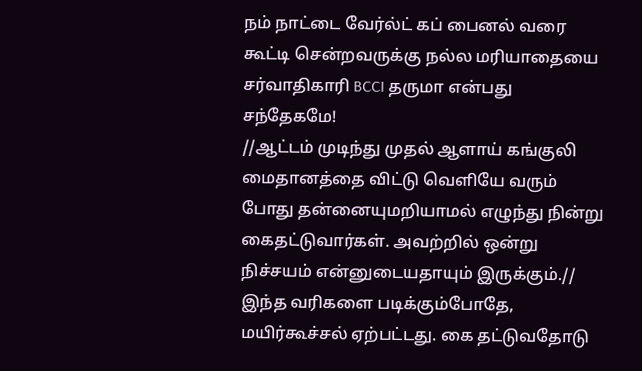நம் நாட்டை வேர்ல்ட் கப் பைனல் வரை கூட்டி சென்றவருக்கு நல்ல மரியாதையை சர்வாதிகாரி BCCI தருமா என்பது சந்தேகமே!
//ஆட்டம் முடிந்து முதல் ஆளாய் கங்குலி மைதானத்தை விட்டு வெளியே வரும் போது தன்னையுமறியாமல் எழுந்து நின்று கைதட்டுவார்கள். அவற்றில் ஒன்று நிச்சயம் என்னுடையதாயும் இருக்கும்.//
இந்த வரிகளை படிக்கும்போதே, மயிர்கூச்சல் ஏற்பட்டது. கை தட்டுவதோடு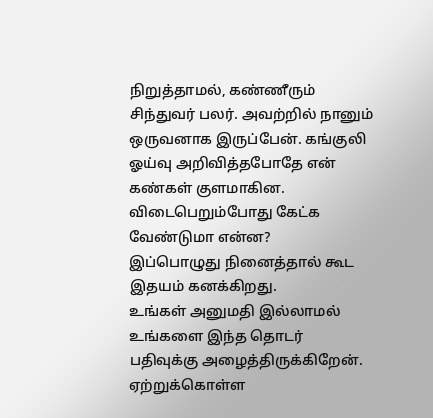நிறுத்தாமல், கண்ணீரும் சிந்துவர் பலர். அவற்றில் நானும் ஒருவனாக இருப்பேன். கங்குலி ஓய்வு அறிவித்தபோதே என் கண்கள் குளமாகின. விடைபெறும்போது கேட்க வேண்டுமா என்ன?
இப்பொழுது நினைத்தால் கூட இதயம் கனக்கிறது.
உங்கள் அனுமதி இல்லாமல் உங்களை இந்த தொடர் பதிவுக்கு அழைத்திருக்கிறேன். ஏற்றுக்கொள்ள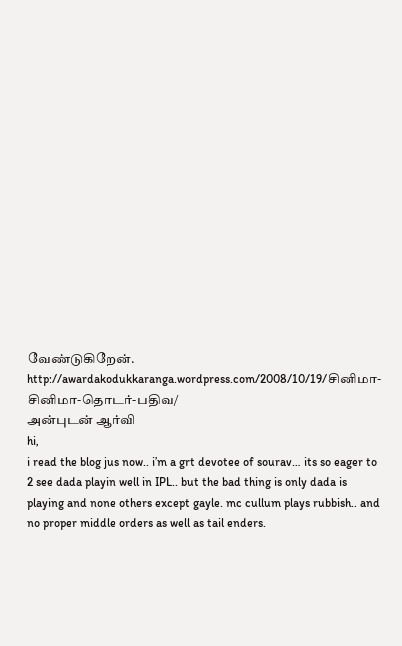வேண்டுகிறேன்.
http://awardakodukkaranga.wordpress.com/2008/10/19/சினிமா-சினிமா-தொடர்-பதிவ/
அன்புடன் ஆர்வி
hi,
i read the blog jus now.. i’m a grt devotee of sourav… its so eager to 2 see dada playin well in IPL.. but the bad thing is only dada is playing and none others except gayle. mc cullum plays rubbish.. and no proper middle orders as well as tail enders.